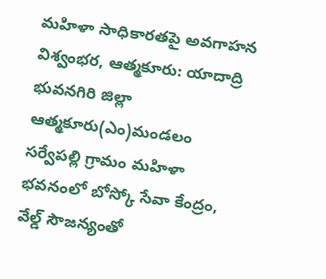మహిళా సాధికారతపై అవగాహన
విశ్వంభర, ఆత్మకూరు: యాదాద్రి భువనగిరి జిల్లా ఆత్మకూరు(ఎం)మండలం సర్వేపల్లి గ్రామం మహిళా భవనంలో బోస్కో సేవా కేంద్రం, వేల్డ్ సౌజన్యంతో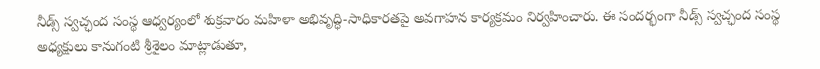నీడ్స్ స్వచ్ఛంద సంస్థ ఆధ్వర్యంలో శుక్రవారం మహిళా అభివృద్ధి-సాధికారతపై అవగాహన కార్యక్రమం నిర్వహించారు. ఈ సందర్భంగా నీడ్స్ స్వచ్ఛంద సంస్థ అధ్యక్షులు కానుగంటి శ్రీశైలం మాట్లాడుతూ,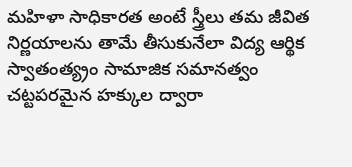మహిళా సాధికారత అంటే స్త్రీలు తమ జీవిత నిర్ణయాలను తామే తీసుకునేలా విద్య ఆర్థిక స్వాతంత్య్రం సామాజిక సమానత్వం చట్టపరమైన హక్కుల ద్వారా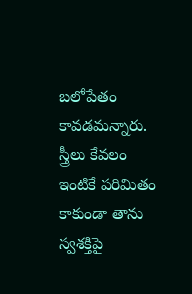బలోపేతం కావడమన్నారు. స్త్రీలు కేవలం ఇంటికే పరిమితం కాకుండా తాను స్వశక్తిపై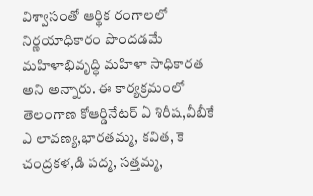విశ్వాసంతో ఆర్థిక రంగాలలో నిర్ణయాధికారం పొందడమే మహిళాభివృద్ధి మహిళా సాధికారత అని అన్నారు. ఈ కార్యక్రమంలో తెలంగాణ కోఆర్డినేటర్ ఏ శిరీష,వీబీకే ఎ లావణ్య,భారతమ్మ, కవిత, కె చంద్రకళ,డి పద్మ, సత్తమ్మ,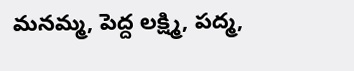మనమ్మ, పెద్ద లక్ష్మి, పద్మ,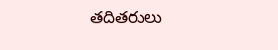తదితరులు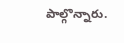పాల్గొన్నారు.